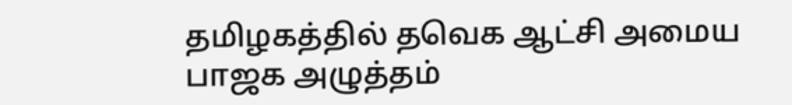தமிழகத்தில் தவெக ஆட்சி அமைய
பாஜக அழுத்தம்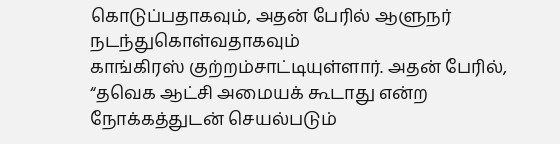கொடுப்பதாகவும், அதன் பேரில் ஆளுநர் நடந்துகொள்வதாகவும்
காங்கிரஸ் குற்றம்சாட்டியுள்ளார். அதன் பேரில், “தவெக ஆட்சி அமையக் கூடாது என்ற நோக்கத்துடன் செயல்படும்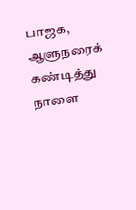பாஜக, ஆளுநரைக் கண்டித்து நாளை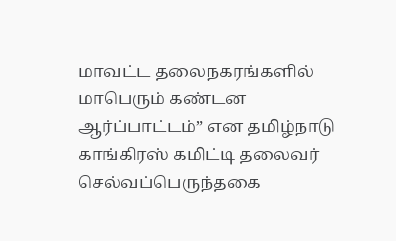மாவட்ட தலைநகரங்களில் மாபெரும் கண்டன
ஆர்ப்பாட்டம்” என தமிழ்நாடு
காங்கிரஸ் கமிட்டி தலைவர் செல்வப்பெருந்தகை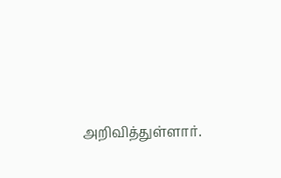அறிவித்துள்ளார்.